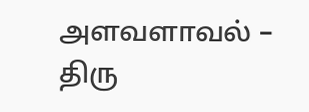அளவளாவல் – திரு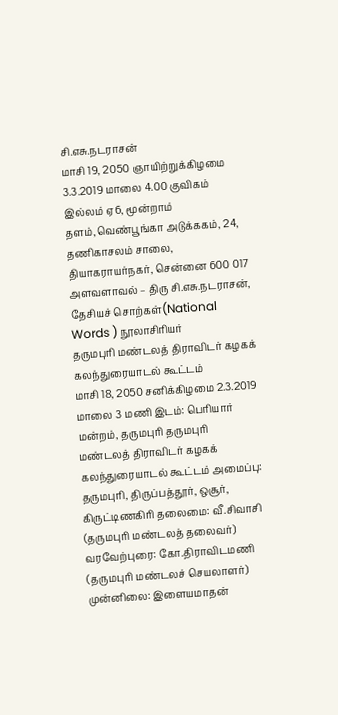சி.எசு.நடராசன்
மாசி 19, 2050 ஞாயிற்றுக்கிழமை 3.3.2019 மாலை 4.00 குவிகம் இல்லம் ஏ6, மூன்றாம் தளம்,வெண்பூங்கா அடுக்ககம், 24, தணிகாசலம் சாலை, தியாகராயர்நகர், சென்னை 600 017 அளவளாவல் – திரு சி.எசு.நடராசன், தேசியச் சொற்கள்(National Words ) நூலாசிரியர்
தருமபுரி மண்டலத் திராவிடர் கழகக் கலந்துரையாடல் கூட்டம்
மாசி 18, 2050 சனிக்கிழமை 2.3.2019 மாலை 3 மணி இடம்: பெரியார் மன்றம், தருமபுரி தருமபுரி மண்டலத் திராவிடர் கழகக் கலந்துரையாடல் கூட்டம் அமைப்பு: தருமபுரி, திருப்பத்தூர், ஒசூர், கிருட்டிணகிரி தலைமை: வீ.சிவாசி (தருமபுரி மண்டலத் தலைவர்) வரவேற்புரை: கோ.திராவிடமணி (தருமபுரி மண்டலச் செயலாளர்) முன்னிலை: இளையமாதன்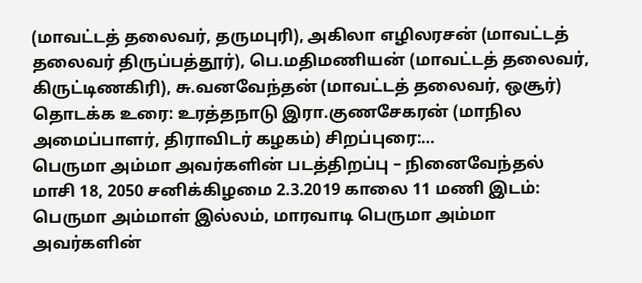(மாவட்டத் தலைவர், தருமபுரி), அகிலா எழிலரசன் (மாவட்டத் தலைவர் திருப்பத்தூர்), பெ.மதிமணியன் (மாவட்டத் தலைவர், கிருட்டிணகிரி), சு.வனவேந்தன் (மாவட்டத் தலைவர், ஒசூர்) தொடக்க உரை: உரத்தநாடு இரா.குணசேகரன் (மாநில அமைப்பாளர், திராவிடர் கழகம்) சிறப்புரை:…
பெருமா அம்மா அவர்களின் படத்திறப்பு – நினைவேந்தல்
மாசி 18, 2050 சனிக்கிழமை 2.3.2019 காலை 11 மணி இடம்: பெருமா அம்மாள் இல்லம், மாரவாடி பெருமா அம்மா அவர்களின்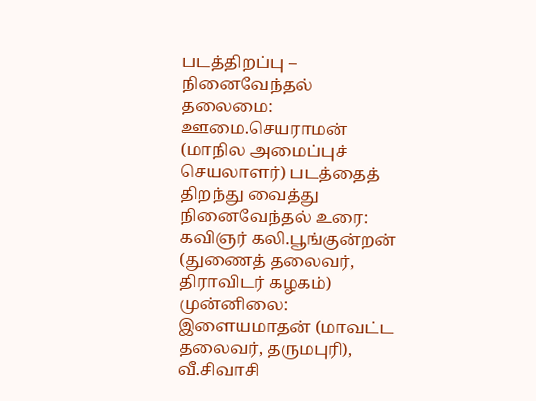படத்திறப்பு – நினைவேந்தல் தலைமை: ஊமை.செயராமன் (மாநில அமைப்புச் செயலாளர்) படத்தைத் திறந்து வைத்து நினைவேந்தல் உரை: கவிஞர் கலி.பூங்குன்றன் (துணைத் தலைவர், திராவிடர் கழகம்) முன்னிலை: இளையமாதன் (மாவட்ட தலைவர், தருமபுரி), வீ.சிவாசி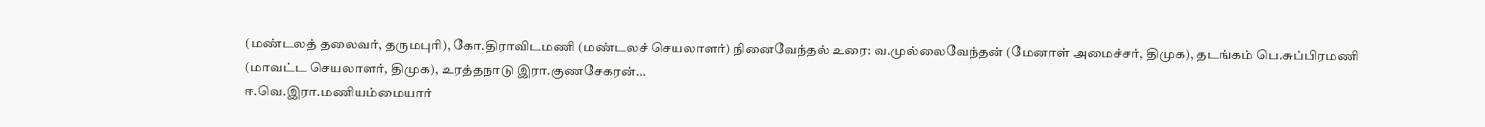(மண்டலத் தலைவர், தருமபுரி), கோ.திராவிடமணி (மண்டலச் செயலாளர்) நினைவேந்தல் உரை: வ.முல்லைவேந்தன் (மேனாள் அமைச்சர், திமுக), தடங்கம் பெ.சுப்பிரமணி (மாவட்ட செயலாளர், திமுக), உரத்தநாடு இரா.குணசேகரன்…
ஈ.வெ.இரா.மணியம்மையார்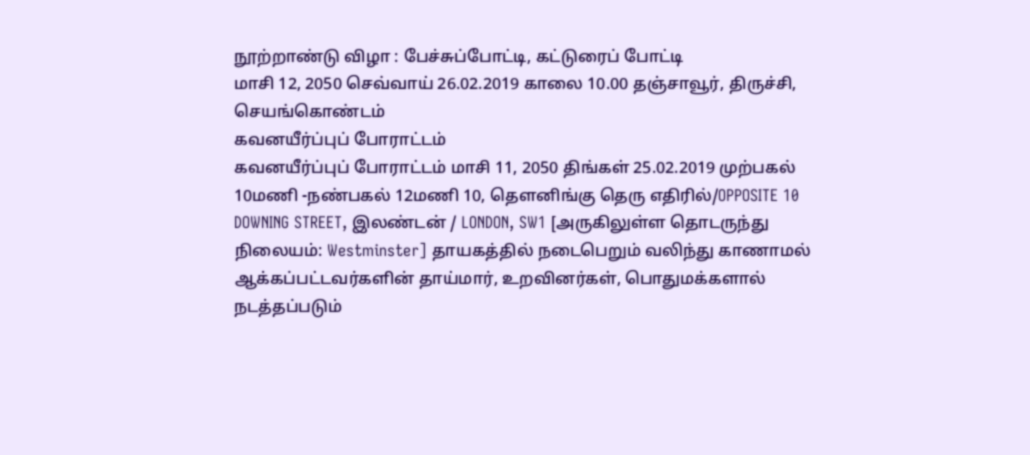நூற்றாண்டு விழா : பேச்சுப்போட்டி, கட்டுரைப் போட்டி
மாசி 12, 2050 செவ்வாய் 26.02.2019 காலை 10.00 தஞ்சாவூர், திருச்சி, செயங்கொண்டம்
கவனயீர்ப்புப் போராட்டம்
கவனயீர்ப்புப் போராட்டம் மாசி 11, 2050 திங்கள் 25.02.2019 முற்பகல் 10மணி -நண்பகல் 12மணி 10, தெளனிங்கு தெரு எதிரில்/OPPOSITE 10 DOWNING STREET, இலண்டன் / LONDON, SW1 [அருகிலுள்ள தொடருந்து நிலையம்: Westminster] தாயகத்தில் நடைபெறும் வலிந்து காணாமல் ஆக்கப்பட்டவர்களின் தாய்மார், உறவினர்கள், பொதுமக்களால் நடத்தப்படும்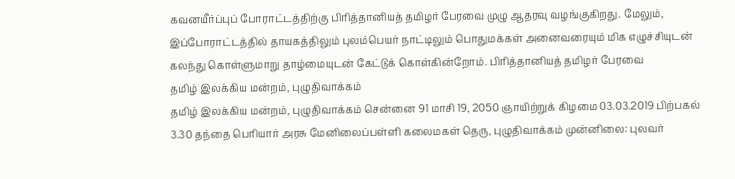கவனயீர்ப்புப் போராட்டத்திற்கு பிரித்தானியத் தமிழர் பேரவை முழு ஆதரவு வழங்குகிறது. மேலும், இப்போராட்டத்தில் தாயகத்திலும் புலம்பெயர் நாட்டிலும் பொதுமக்கள் அனைவரையும் மிக எழுச்சியுடன் கலந்து கொள்ளுமாறு தாழ்மையுடன் கேட்டுக் கொள்கின்றோம். பிரித்தானியத் தமிழர் பேரவை
தமிழ் இலக்கிய மன்றம், புழுதிவாக்கம்
தமிழ் இலக்கிய மன்றம், புழுதிவாக்கம் சென்னை 91 மாசி 19, 2050 ஞாயிற்றுக் கிழமை 03.03.2019 பிற்பகல் 3.30 தந்தை பெரியார் அரசு மேனிலைப்பள்ளி கலைமகள் தெரு, புழுதிவாக்கம் முன்னிலை: புலவர்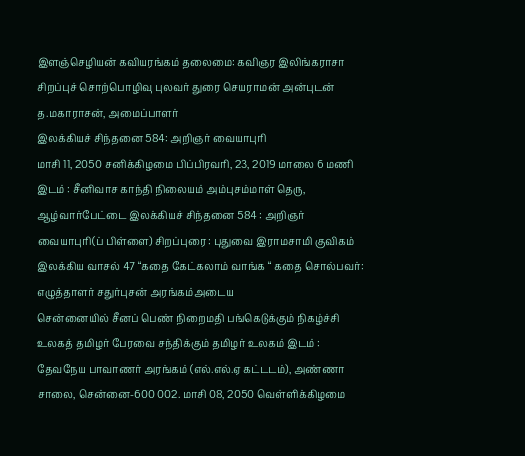இளஞ்செழியன் கவியரங்கம் தலைமை: கவிஞர இலிங்கராசா சிறப்புச் சொற்பொழிவு புலவர் துரை செயராமன் அன்புடன் த.மகாராசன், அமைப்பாளர்
இலக்கியச் சிந்தனை 584: அறிஞர் வையாபுரி
மாசி 11, 2050 சனிக்கிழமை பிப்பிரவரி, 23, 2019 மாலை 6 மணி இடம் : சீனிவாச காந்தி நிலையம் அம்புசம்மாள் தெரு, ஆழ்வார்பேட்டை இலக்கியச் சிந்தனை 584 : அறிஞர் வையாபுரி(ப் பிள்ளை) சிறப்புரை : புதுவை இராமசாமி குவிகம் இலக்கிய வாசல் 47 “கதை கேட்கலாம் வாங்க “ கதை சொல்பவர்: எழுத்தாளர் சதுர்புசன் அரங்கம்அடைய
சென்னையில் சீனப் பெண் நிறைமதி பங்கெடுக்கும் நிகழ்ச்சி
உலகத் தமிழர் பேரவை சந்திக்கும் தமிழர் உலகம் இடம் : தேவநேய பாவாணர் அரங்கம் (எல்.எல்.ஏ கட்டடம்), அண்ணா சாலை, சென்னை-600 002. மாசி 08, 2050 வெள்ளிக்கிழமை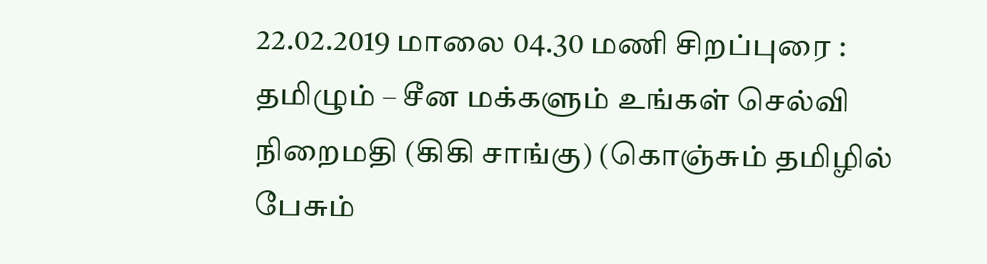22.02.2019 மாலை 04.30 மணி சிறப்புரை : தமிழும் – சீன மக்களும் உங்கள் செல்வி நிறைமதி (கிகி சாங்கு) (கொஞ்சும் தமிழில் பேசும்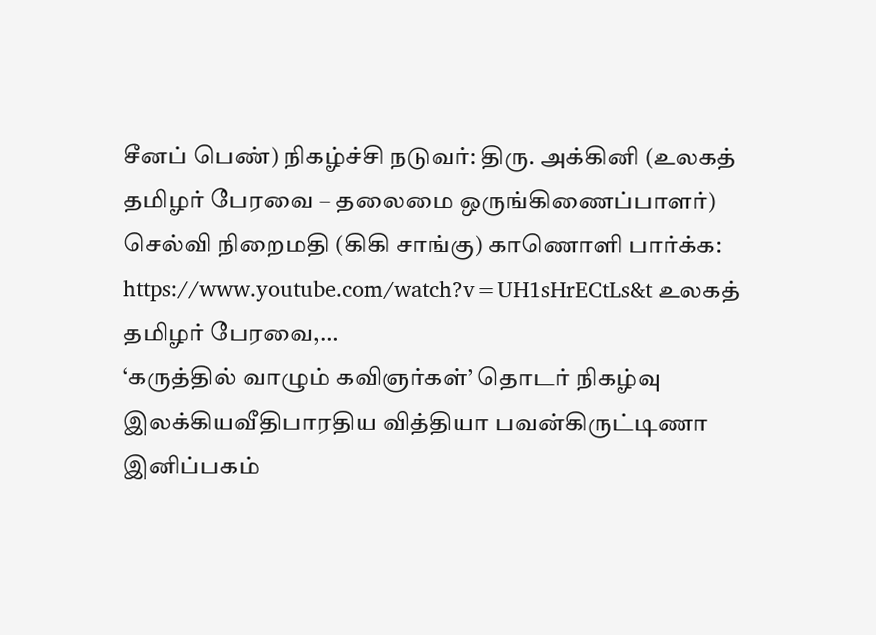சீனப் பெண்) நிகழ்ச்சி நடுவர்: திரு. அக்கினி (உலகத் தமிழர் பேரவை – தலைமை ஒருங்கிணைப்பாளர்) செல்வி நிறைமதி (கிகி சாங்கு) காணொளி பார்க்க: https://www.youtube.com/watch?v=UH1sHrECtLs&t உலகத் தமிழர் பேரவை,…
‘கருத்தில் வாழும் கவிஞர்கள்’ தொடர் நிகழ்வு
இலக்கியவீதிபாரதிய வித்தியா பவன்கிருட்டிணா இனிப்பகம்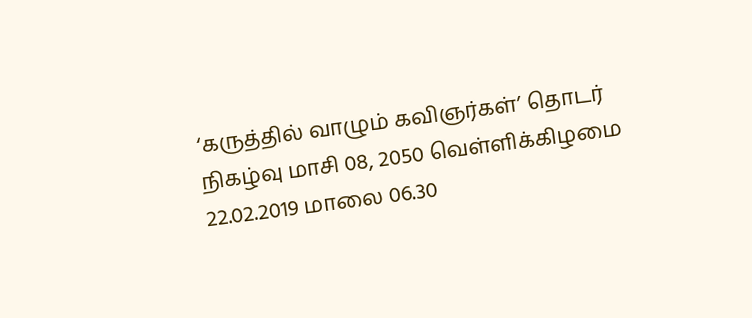‘கருத்தில் வாழும் கவிஞர்கள்’ தொடர் நிகழ்வு மாசி 08, 2050 வெள்ளிக்கிழமை 22.02.2019 மாலை 06.30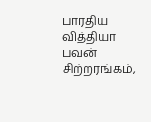பாரதிய வித்தியா பவன் சிற்றரங்கம்,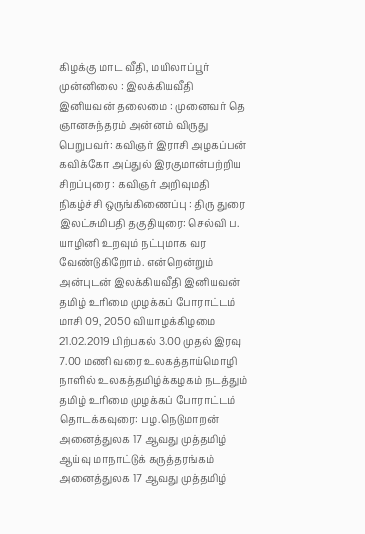கிழக்கு மாட வீதி, மயிலாப்பூர் முன்னிலை : இலக்கியவீதி இனியவன் தலைமை : முனைவர் தெ ஞானசுந்தரம் அன்னம் விருது பெறுபவர்: கவிஞர் இராசி அழகப்பன் கவிக்கோ அப்துல் இரகுமான்பற்றிய சிறப்புரை : கவிஞர் அறிவுமதி நிகழ்ச்சி ஒருங்கிணைப்பு : திரு துரை இலட்சுமிபதி தகுதியுரை: செல்வி ப. யாழினி உறவும் நட்புமாக வர வேண்டுகிறோம். என்றென்றும் அன்புடன் இலக்கியவீதி இனியவன்
தமிழ் உரிமை முழக்கப் போராட்டம்
மாசி 09, 2050 வியாழக்கிழமை 21.02.2019 பிற்பகல் 3.00 முதல் இரவு 7.00 மணி வரை உலகத்தாய்மொழி நாளில் உலகத்தமிழ்க்கழகம் நடத்தும் தமிழ் உரிமை முழக்கப் போராட்டம் தொடக்கவுரை: பழ.நெடுமாறன்
அனைத்துலக 17 ஆவது முத்தமிழ் ஆய்வு மாநாட்டுக் கருத்தரங்கம்
அனைத்துலக 17 ஆவது முத்தமிழ்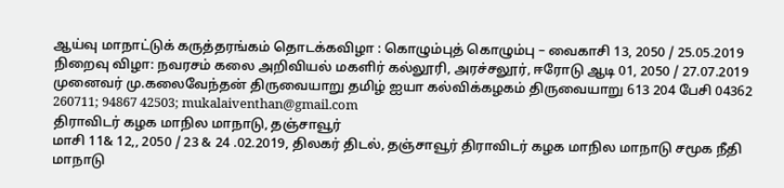ஆய்வு மாநாட்டுக் கருத்தரங்கம் தொடக்கவிழா : கொழும்புத் கொழும்பு – வைகாசி 13, 2050 / 25.05.2019 நிறைவு விழா: நவரசம் கலை அறிவியல் மகளிர் கல்லூரி, அரச்சலூர், ஈரோடு ஆடி 01, 2050 / 27.07.2019 முனைவர் மு.கலைவேந்தன் திருவையாறு தமிழ் ஐயா கல்விக்கழகம் திருவையாறு 613 204 பேசி 04362 260711; 94867 42503; mukalaiventhan@gmail.com
திராவிடர் கழக மாநில மாநாடு, தஞ்சாவூர்
மாசி 11& 12,, 2050 / 23 & 24 .02.2019, திலகர் திடல், தஞ்சாவூர் திராவிடர் கழக மாநில மாநாடு சமூக நீதி மாநாடு